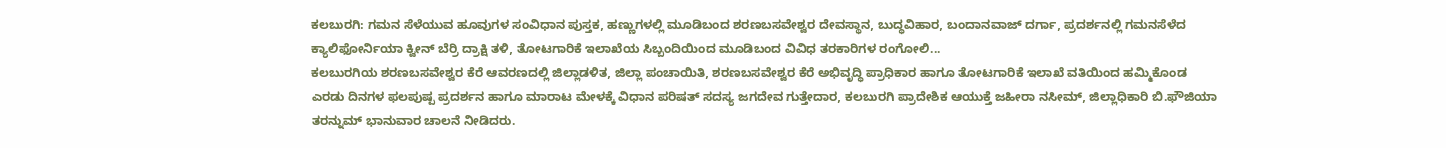ಕಲಬುರಗಿ: ಗಮನ ಸೆಳೆಯುವ ಹೂವುಗಳ ಸಂವಿಧಾನ ಪುಸ್ತಕ, ಹಣ್ಣುಗಳಲ್ಲಿ ಮೂಡಿಬಂದ ಶರಣಬಸವೇಶ್ವರ ದೇವಸ್ಥಾನ, ಬುದ್ಧವಿಹಾರ, ಬಂದಾನವಾಜ್ ದರ್ಗಾ, ಪ್ರದರ್ಶನಲ್ಲಿ ಗಮನಸೆಳೆದ ಕ್ಯಾಲಿಫೋರ್ನಿಯಾ ಕ್ವೀನ್ ಬೆರ್ರಿ ದ್ರಾಕ್ಷಿ ತಳಿ, ತೋಟಗಾರಿಕೆ ಇಲಾಖೆಯ ಸಿಬ್ಬಂದಿಯಿಂದ ಮೂಡಿಬಂದ ವಿವಿಧ ತರಕಾರಿಗಳ ರಂಗೋಲಿ...
ಕಲಬುರಗಿಯ ಶರಣಬಸವೇಶ್ವರ ಕೆರೆ ಆವರಣದಲ್ಲಿ ಜಿಲ್ಲಾಡಳಿತ, ಜಿಲ್ಲಾ ಪಂಚಾಯಿತಿ, ಶರಣಬಸವೇಶ್ವರ ಕೆರೆ ಅಭಿವೃದ್ಧಿ ಪ್ರಾಧಿಕಾರ ಹಾಗೂ ತೋಟಗಾರಿಕೆ ಇಲಾಖೆ ವತಿಯಿಂದ ಹಮ್ಮಿಕೊಂಡ ಎರಡು ದಿನಗಳ ಫಲಪುಷ್ಪ ಪ್ರದರ್ಶನ ಹಾಗೂ ಮಾರಾಟ ಮೇಳಕ್ಕೆ ವಿಧಾನ ಪರಿಷತ್ ಸದಸ್ಯ ಜಗದೇವ ಗುತ್ತೇದಾರ, ಕಲಬುರಗಿ ಪ್ರಾದೇಶಿಕ ಆಯುಕ್ತೆ ಜಹೀರಾ ನಸೀಮ್, ಜಿಲ್ಲಾಧಿಕಾರಿ ಬಿ.ಫೌಜಿಯಾ ತರನ್ನುಮ್ ಭಾನುವಾರ ಚಾಲನೆ ನೀಡಿದರು.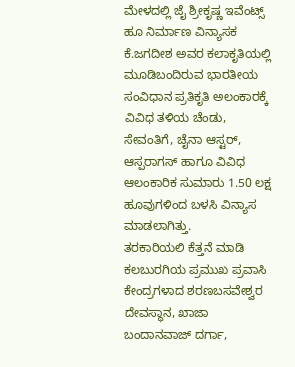ಮೇಳದಲ್ಲಿ ಜೈ ಶ್ರೀಕೃಷ್ಣ ಇವೆಂಟ್ಸ್ ಹೂ ನಿರ್ಮಾಣ ವಿನ್ಯಾಸಕ ಕೆ.ಜಗದೀಶ ಅವರ ಕಲಾಕೃತಿಯಲ್ಲಿ ಮೂಡಿಬಂದಿರುವ ಭಾರತೀಯ ಸಂವಿಧಾನ ಪ್ರತಿಕೃತಿ ಅಲಂಕಾರಕ್ಕೆ ವಿವಿಧ ತಳಿಯ ಚೆಂಡು, ಸೇವಂತಿಗೆ, ಚೈನಾ ಆಸ್ಟರ್, ಆಸ್ಪರಾಗಸ್ ಹಾಗೂ ವಿವಿಧ ಆಲಂಕಾರಿಕ ಸುಮಾರು 1.50 ಲಕ್ಷ ಹೂವುಗಳಿಂದ ಬಳಸಿ ವಿನ್ಯಾಸ ಮಾಡಲಾಗಿತ್ತು.
ತರಕಾರಿಯಲಿ ಕೆತ್ತನೆ ಮಾಡಿ ಕಲಬುರಗಿಯ ಪ್ರಮುಖ ಪ್ರವಾಸಿ ಕೇಂದ್ರಗಳಾದ ಶರಣಬಸವೇಶ್ವರ ದೇವಸ್ಥಾನ, ಖಾಜಾ ಬಂದಾನವಾಜ್ ದರ್ಗಾ,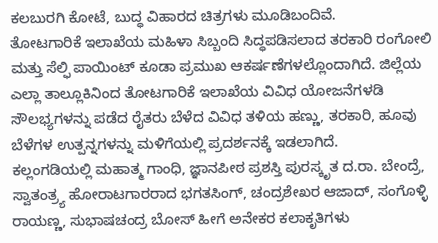ಕಲಬುರಗಿ ಕೋಟೆ, ಬುದ್ಧ ವಿಹಾರದ ಚಿತ್ರಗಳು ಮೂಡಿಬಂದಿವೆ.
ತೋಟಗಾರಿಕೆ ಇಲಾಖೆಯ ಮಹಿಳಾ ಸಿಬ್ಬಂದಿ ಸಿದ್ಧಪಡಿಸಲಾದ ತರಕಾರಿ ರಂಗೋಲಿ ಮತ್ತು ಸೆಲ್ಫಿ ಪಾಯಿಂಟ್ ಕೂಡಾ ಪ್ರಮುಖ ಆಕರ್ಷಣೆಗಳಲ್ಲೊಂದಾಗಿದೆ. ಜಿಲ್ಲೆಯ ಎಲ್ಲಾ ತಾಲ್ಲೂಕಿನಿಂದ ತೋಟಗಾರಿಕೆ ಇಲಾಖೆಯ ವಿವಿಧ ಯೋಜನೆಗಳಡಿ ಸೌಲಭ್ಯಗಳನ್ನು ಪಡೆದ ರೈತರು ಬೆಳೆದ ವಿವಿಧ ತಳಿಯ ಹಣ್ಣು, ತರಕಾರಿ, ಹೂವು ಬೆಳೆಗಳ ಉತ್ಪನ್ನಗಳನ್ನು ಮಳಿಗೆಯಲ್ಲಿ ಪ್ರದರ್ಶನಕ್ಕೆ ಇಡಲಾಗಿದೆ.
ಕಲ್ಲಂಗಡಿಯಲ್ಲಿ ಮಹಾತ್ಮ ಗಾಂಧಿ, ಜ್ಞಾನಪೀಠ ಪ್ರಶಸ್ತಿ ಪುರಸ್ಕೃತ ದ.ರಾ. ಬೇಂದ್ರೆ, ಸ್ವಾತಂತ್ರ್ಯ ಹೋರಾಟಗಾರರಾದ ಭಗತಸಿಂಗ್, ಚಂದ್ರಶೇಖರ ಆಜಾದ್, ಸಂಗೊಳ್ಳಿ ರಾಯಣ್ಣ, ಸುಭಾಷಚಂದ್ರ ಬೋಸ್ ಹೀಗೆ ಅನೇಕರ ಕಲಾಕೃತಿಗಳು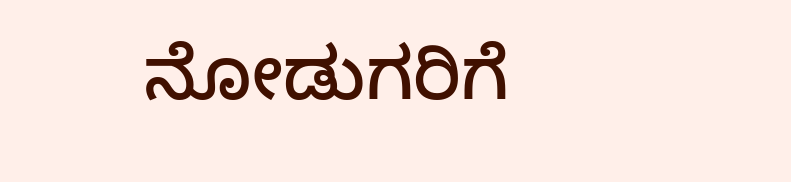ನೋಡುಗರಿಗೆ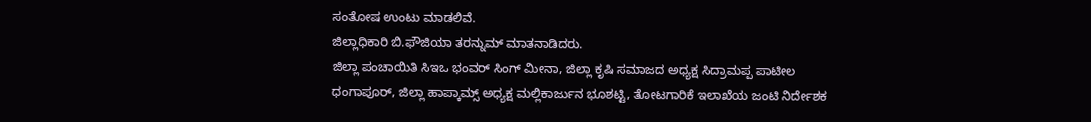ಸಂತೋಷ ಉಂಟು ಮಾಡಲಿವೆ.
ಜಿಲ್ಲಾಧಿಕಾರಿ ಬಿ.ಫೌಜಿಯಾ ತರನ್ನುಮ್ ಮಾತನಾಡಿದರು.
ಜಿಲ್ಲಾ ಪಂಚಾಯಿತಿ ಸಿಇಒ ಭಂವರ್ ಸಿಂಗ್ ಮೀನಾ, ಜಿಲ್ಲಾ ಕೃಷಿ ಸಮಾಜದ ಅಧ್ಯಕ್ಷ ಸಿದ್ರಾಮಪ್ಪ ಪಾಟೀಲ ಧಂಗಾಪೂರ್, ಜಿಲ್ಲಾ ಹಾಪ್ಕಾಮ್ಸ್ ಅಧ್ಯಕ್ಷ ಮಲ್ಲಿಕಾರ್ಜುನ ಭೂಶಟ್ಟಿ, ತೋಟಗಾರಿಕೆ ಇಲಾಖೆಯ ಜಂಟಿ ನಿರ್ದೇಶಕ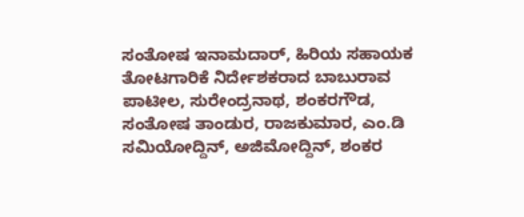ಸಂತೋಷ ಇನಾಮದಾರ್, ಹಿರಿಯ ಸಹಾಯಕ ತೋಟಗಾರಿಕೆ ನಿರ್ದೇಶಕರಾದ ಬಾಬುರಾವ ಪಾಟೀಲ, ಸುರೇಂದ್ರನಾಥ, ಶಂಕರಗೌಡ, ಸಂತೋಷ ತಾಂಡುರ, ರಾಜಕುಮಾರ, ಎಂ.ಡಿ ಸಮಿಯೋದ್ದಿನ್, ಅಜಿಮೋದ್ದಿನ್, ಶಂಕರ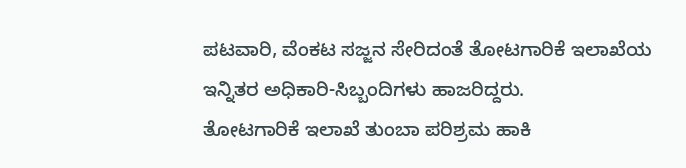ಪಟವಾರಿ, ವೆಂಕಟ ಸಜ್ಜನ ಸೇರಿದಂತೆ ತೋಟಗಾರಿಕೆ ಇಲಾಖೆಯ ಇನ್ನಿತರ ಅಧಿಕಾರಿ-ಸಿಬ್ಬಂದಿಗಳು ಹಾಜರಿದ್ದರು.
ತೋಟಗಾರಿಕೆ ಇಲಾಖೆ ತುಂಬಾ ಪರಿಶ್ರಮ ಹಾಕಿ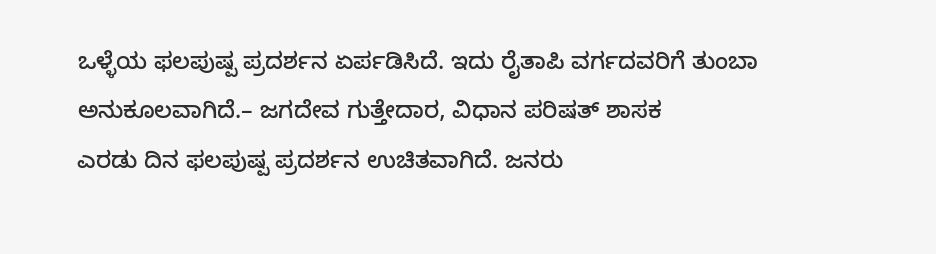ಒಳ್ಳೆಯ ಫಲಪುಷ್ಪ ಪ್ರದರ್ಶನ ಏರ್ಪಡಿಸಿದೆ. ಇದು ರೈತಾಪಿ ವರ್ಗದವರಿಗೆ ತುಂಬಾ ಅನುಕೂಲವಾಗಿದೆ.– ಜಗದೇವ ಗುತ್ತೇದಾರ, ವಿಧಾನ ಪರಿಷತ್ ಶಾಸಕ
ಎರಡು ದಿನ ಫಲಪುಷ್ಪ ಪ್ರದರ್ಶನ ಉಚಿತವಾಗಿದೆ. ಜನರು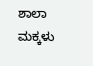ಶಾಲಾ ಮಕ್ಕಳು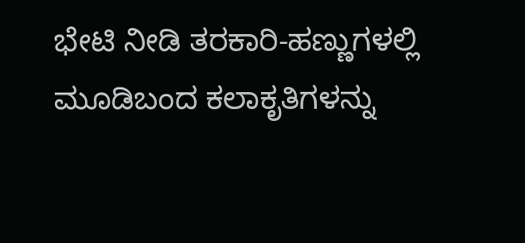ಭೇಟಿ ನೀಡಿ ತರಕಾರಿ-ಹಣ್ಣುಗಳಲ್ಲಿ ಮೂಡಿಬಂದ ಕಲಾಕೃತಿಗಳನ್ನು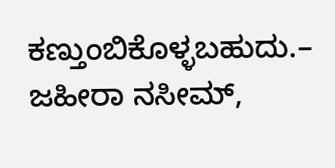ಕಣ್ತುಂಬಿಕೊಳ್ಳಬಹುದು.– ಜಹೀರಾ ನಸೀಮ್,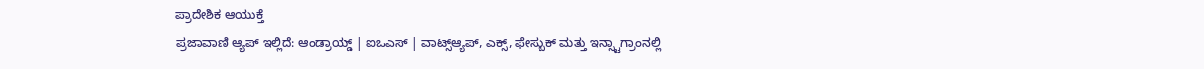ಪ್ರಾದೇಶಿಕ ಆಯುಕ್ತೆ
ಪ್ರಜಾವಾಣಿ ಆ್ಯಪ್ ಇಲ್ಲಿದೆ: ಆಂಡ್ರಾಯ್ಡ್ | ಐಒಎಸ್ | ವಾಟ್ಸ್ಆ್ಯಪ್, ಎಕ್ಸ್, ಫೇಸ್ಬುಕ್ ಮತ್ತು ಇನ್ಸ್ಟಾಗ್ರಾಂನಲ್ಲಿ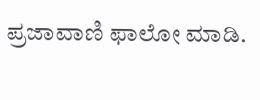ಪ್ರಜಾವಾಣಿ ಫಾಲೋ ಮಾಡಿ.